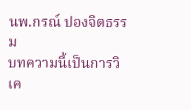นพ.กรณ์ ปองจิตธรรม
บทความนี้เป็นการวิเค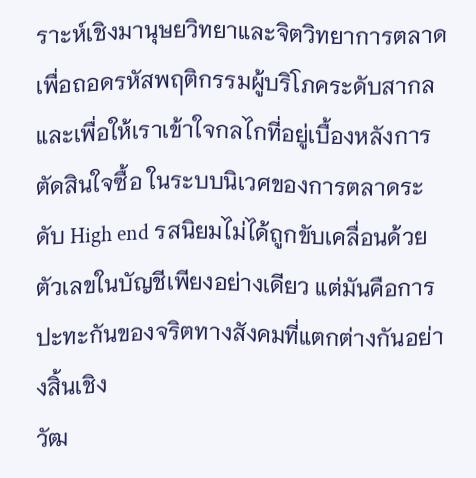ราะห์เชิงมานุษยวิทยาและจิตวิทยาการตลาด เพื่อถอดรหัสพฤติกรรมผู้บริโภคระดับสากล และเพื่อให้เราเข้าใจกลไกที่อยู่เบื้องหลังการตัดสินใจซื้อ ในระบบนิเวศของการตลาดระดับ High end รสนิยมไม่ได้ถูกขับเคลื่อนด้วยตัวเลขในบัญชีเพียงอย่างเดียว แต่มันคือการปะทะกันของจริตทางสังคมที่แตกต่างกันอย่างสิ้นเชิง
วัฒ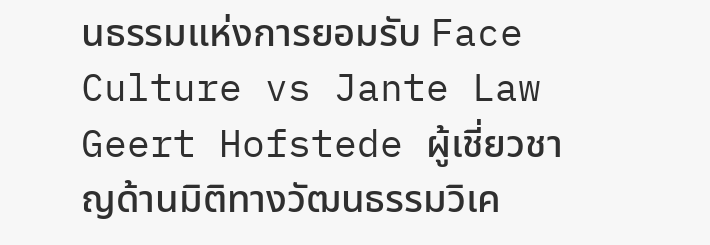นธรรมแห่งการยอมรับ Face Culture vs Jante Law
Geert Hofstede ผู้เชี่ยวชาญด้านมิติทางวัฒนธรรมวิเค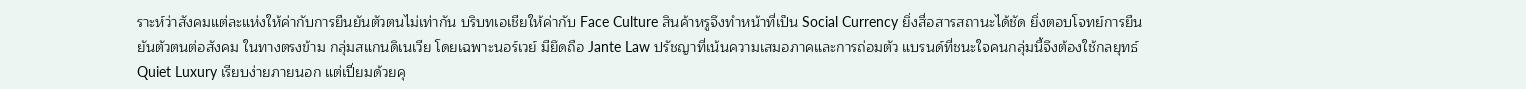ราะห์ว่าสังคมแต่ละแห่งให้ค่ากับการยืนยันตัวตนไม่เท่ากัน บริบทเอเชียให้ค่ากับ Face Culture สินค้าหรูจึงทำหน้าที่เป็น Social Currency ยิ่งสื่อสารสถานะได้ชัด ยิ่งตอบโจทย์การยืนยันตัวตนต่อสังคม ในทางตรงข้าม กลุ่มสแกนดิเนเวีย โดยเฉพาะนอร์เวย์ มียึดถือ Jante Law ปรัชญาที่เน้นความเสมอภาคและการถ่อมตัว แบรนด์ที่ชนะใจคนกลุ่มนี้จึงต้องใช้กลยุทธ์ Quiet Luxury เรียบง่ายภายนอก แต่เปี่ยมด้วยคุ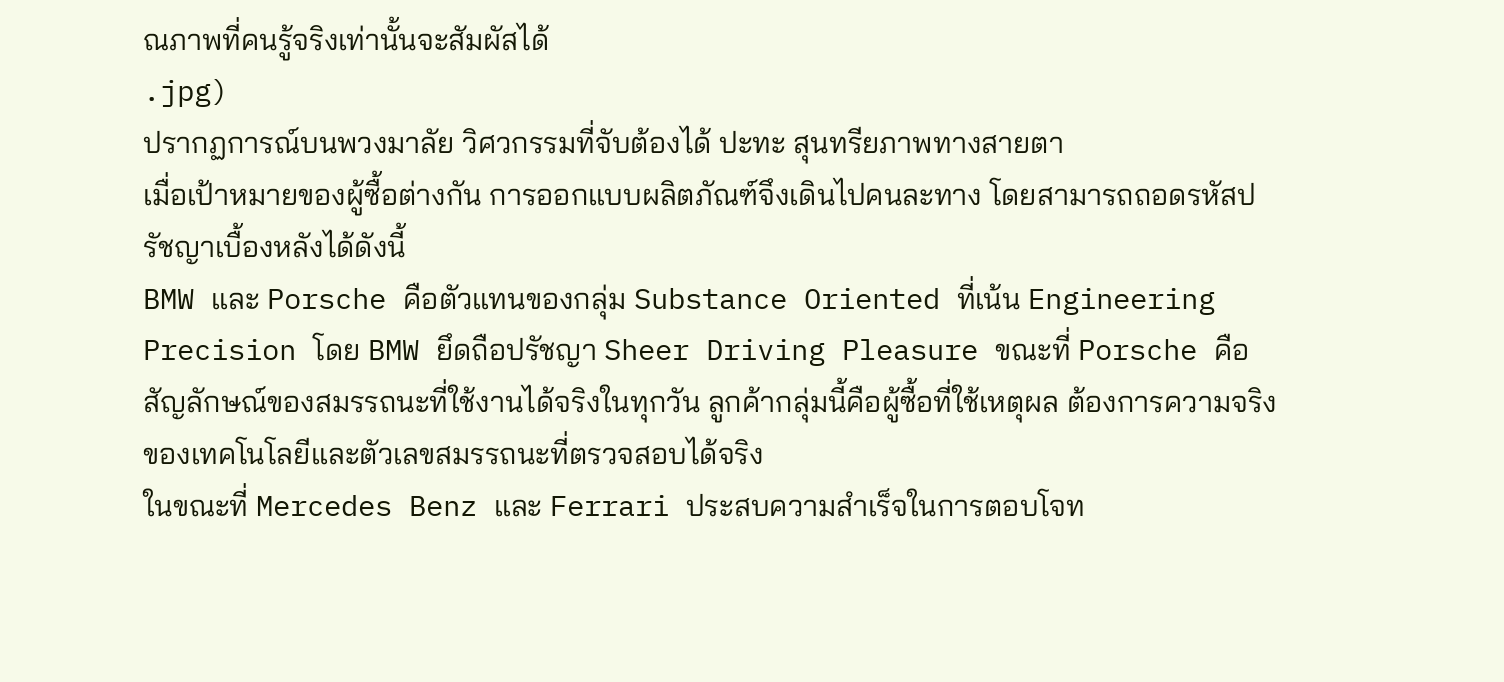ณภาพที่คนรู้จริงเท่านั้นจะสัมผัสได้
.jpg)
ปรากฏการณ์บนพวงมาลัย วิศวกรรมที่จับต้องได้ ปะทะ สุนทรียภาพทางสายตา
เมื่อเป้าหมายของผู้ซื้อต่างกัน การออกแบบผลิตภัณฑ์จึงเดินไปคนละทาง โดยสามารถถอดรหัสปรัชญาเบื้องหลังได้ดังนี้
BMW และ Porsche คือตัวแทนของกลุ่ม Substance Oriented ที่เน้น Engineering Precision โดย BMW ยึดถือปรัชญา Sheer Driving Pleasure ขณะที่ Porsche คือสัญลักษณ์ของสมรรถนะที่ใช้งานได้จริงในทุกวัน ลูกค้ากลุ่มนี้คือผู้ซื้อที่ใช้เหตุผล ต้องการความจริงของเทคโนโลยีและตัวเลขสมรรถนะที่ตรวจสอบได้จริง
ในขณะที่ Mercedes Benz และ Ferrari ประสบความสำเร็จในการตอบโจท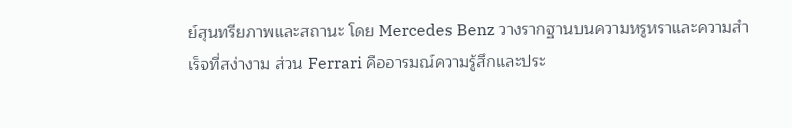ย์สุนทรียภาพและสถานะ โดย Mercedes Benz วางรากฐานบนความหรูหราและความสำเร็จที่สง่างาม ส่วน Ferrari คืออารมณ์ความรู้สึกและประ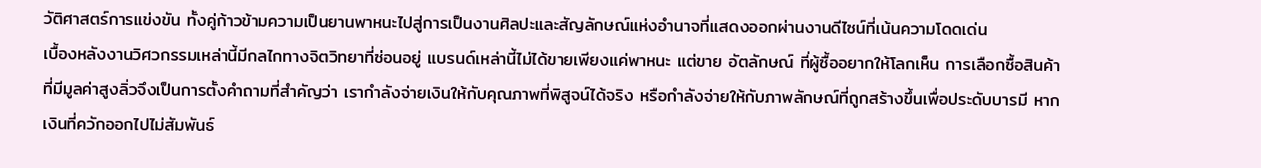วัติศาสตร์การแข่งขัน ทั้งคู่ก้าวข้ามความเป็นยานพาหนะไปสู่การเป็นงานศิลปะและสัญลักษณ์แห่งอำนาจที่แสดงออกผ่านงานดีไซน์ที่เน้นความโดดเด่น
เบื้องหลังงานวิศวกรรมเหล่านี้มีกลไกทางจิตวิทยาที่ซ่อนอยู่ แบรนด์เหล่านี้ไม่ได้ขายเพียงแค่พาหนะ แต่ขาย อัตลักษณ์ ที่ผู้ซื้ออยากให้โลกเห็น การเลือกซื้อสินค้าที่มีมูลค่าสูงลิ่วจึงเป็นการตั้งคำถามที่สำคัญว่า เรากำลังจ่ายเงินให้กับคุณภาพที่พิสูจน์ได้จริง หรือกำลังจ่ายให้กับภาพลักษณ์ที่ถูกสร้างขึ้นเพื่อประดับบารมี หากเงินที่ควักออกไปไม่สัมพันธ์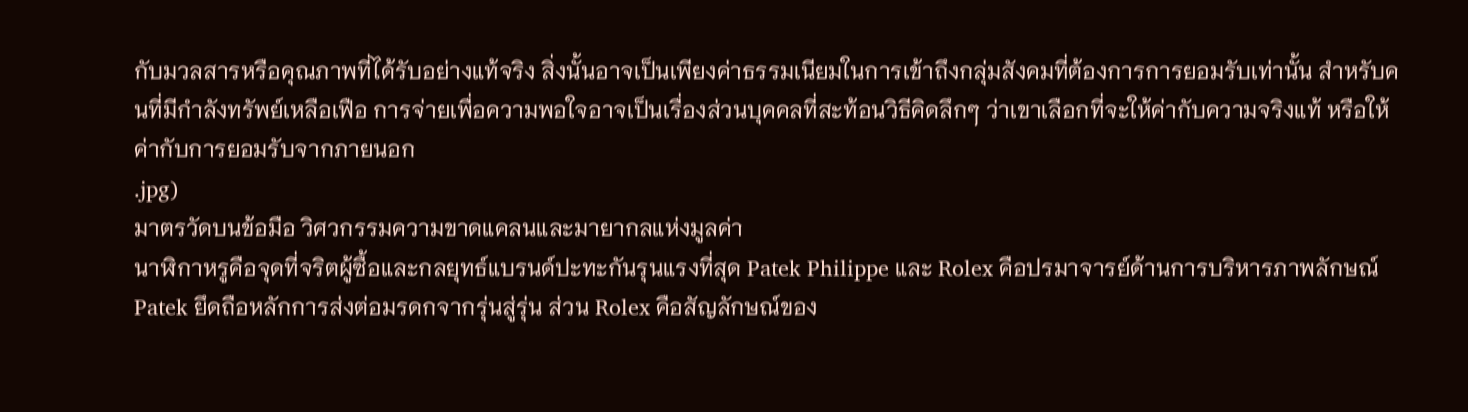กับมวลสารหรือคุณภาพที่ได้รับอย่างแท้จริง สิ่งนั้นอาจเป็นเพียงค่าธรรมเนียมในการเข้าถึงกลุ่มสังคมที่ต้องการการยอมรับเท่านั้น สำหรับคนที่มีกำลังทรัพย์เหลือเฟือ การจ่ายเพื่อความพอใจอาจเป็นเรื่องส่วนบุคคลที่สะท้อนวิธีคิดลึกๆ ว่าเขาเลือกที่จะให้ค่ากับความจริงแท้ หรือให้ค่ากับการยอมรับจากภายนอก
.jpg)
มาตรวัดบนข้อมือ วิศวกรรมความขาดแคลนและมายากลแห่งมูลค่า
นาฬิกาหรูคือจุดที่จริตผู้ซื้อและกลยุทธ์แบรนด์ปะทะกันรุนแรงที่สุด Patek Philippe และ Rolex คือปรมาจารย์ด้านการบริหารภาพลักษณ์ Patek ยึดถือหลักการส่งต่อมรดกจากรุ่นสู่รุ่น ส่วน Rolex คือสัญลักษณ์ของ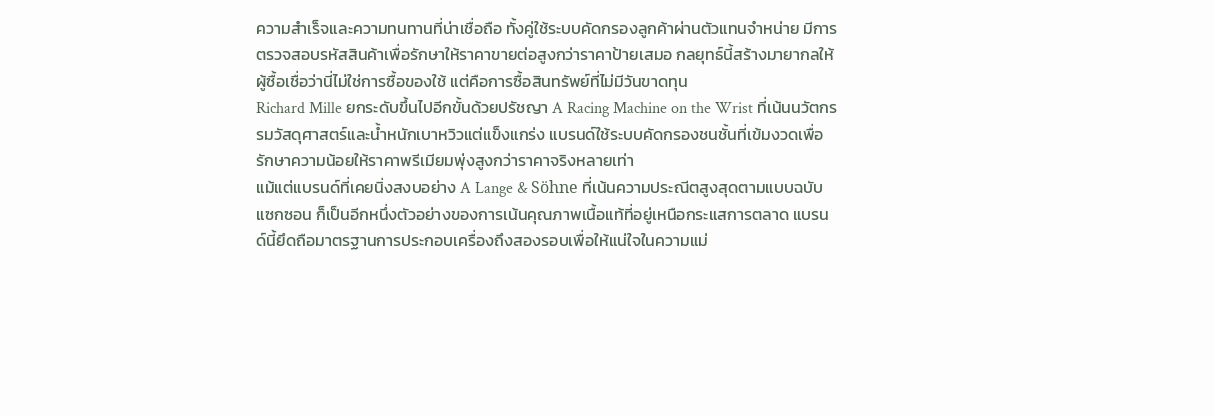ความสำเร็จและความทนทานที่น่าเชื่อถือ ทั้งคู่ใช้ระบบคัดกรองลูกค้าผ่านตัวแทนจำหน่าย มีการตรวจสอบรหัสสินค้าเพื่อรักษาให้ราคาขายต่อสูงกว่าราคาป้ายเสมอ กลยุทธ์นี้สร้างมายากลให้ผู้ซื้อเชื่อว่านี่ไม่ใช่การซื้อของใช้ แต่คือการซื้อสินทรัพย์ที่ไม่มีวันขาดทุน
Richard Mille ยกระดับขึ้นไปอีกขั้นด้วยปรัชญา A Racing Machine on the Wrist ที่เน้นนวัตกรรมวัสดุศาสตร์และน้ำหนักเบาหวิวแต่แข็งแกร่ง แบรนด์ใช้ระบบคัดกรองชนชั้นที่เข้มงวดเพื่อรักษาความน้อยให้ราคาพรีเมียมพุ่งสูงกว่าราคาจริงหลายเท่า
แม้แต่แบรนด์ที่เคยนิ่งสงบอย่าง A Lange & Söhne ที่เน้นความประณีตสูงสุดตามแบบฉบับแซกซอน ก็เป็นอีกหนึ่งตัวอย่างของการเน้นคุณภาพเนื้อแท้ที่อยู่เหนือกระแสการตลาด แบรนด์นี้ยึดถือมาตรฐานการประกอบเครื่องถึงสองรอบเพื่อให้แน่ใจในความแม่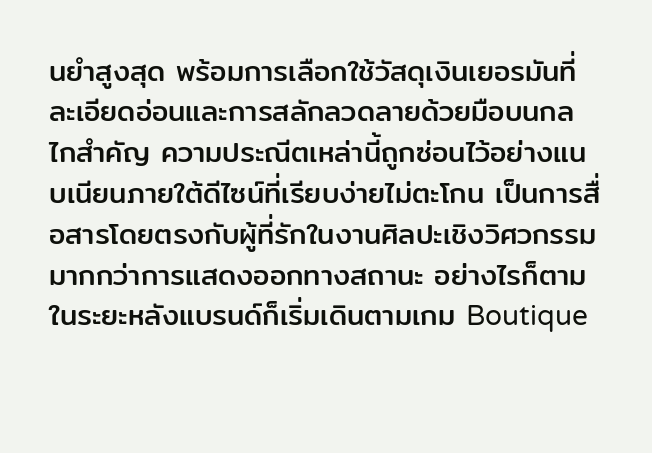นยำสูงสุด พร้อมการเลือกใช้วัสดุเงินเยอรมันที่ละเอียดอ่อนและการสลักลวดลายด้วยมือบนกลไกสำคัญ ความประณีตเหล่านี้ถูกซ่อนไว้อย่างแนบเนียนภายใต้ดีไซน์ที่เรียบง่ายไม่ตะโกน เป็นการสื่อสารโดยตรงกับผู้ที่รักในงานศิลปะเชิงวิศวกรรมมากกว่าการแสดงออกทางสถานะ อย่างไรก็ตามในระยะหลังแบรนด์ก็เริ่มเดินตามเกม Boutique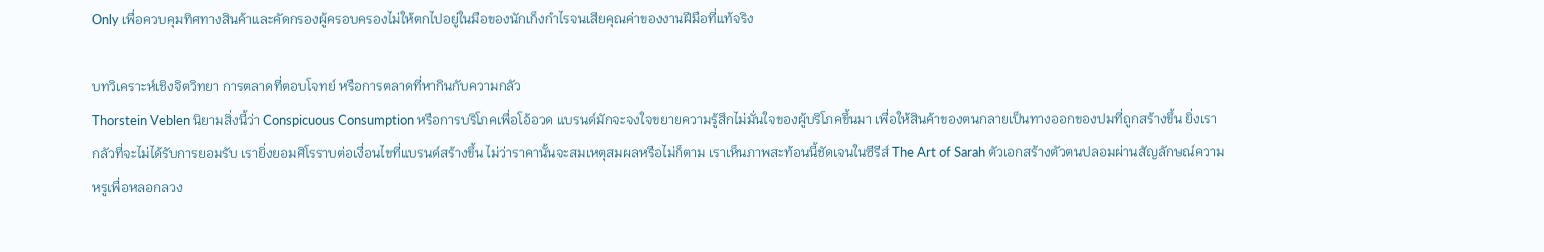Only เพื่อควบคุมทิศทางสินค้าและคัดกรองผู้ครอบครองไม่ให้ตกไปอยู่ในมือของนักเก็งกำไรจนเสียคุณค่าของงานฝีมือที่แท้จริง

บทวิเคราะห์เชิงจิตวิทยา การตลาดที่ตอบโจทย์ หรือการตลาดที่หากินกับความกลัว
Thorstein Veblen นิยามสิ่งนี้ว่า Conspicuous Consumption หรือการบริโภคเพื่อโอ้อวด แบรนด์มักจะจงใจขยายความรู้สึกไม่มั่นใจของผู้บริโภคขึ้นมา เพื่อให้สินค้าของตนกลายเป็นทางออกของปมที่ถูกสร้างขึ้น ยิ่งเรากลัวที่จะไม่ได้รับการยอมรับ เรายิ่งยอมศิโรราบต่อเงื่อนไขที่แบรนด์สร้างขึ้น ไม่ว่าราคานั้นจะสมเหตุสมผลหรือไม่ก็ตาม เราเห็นภาพสะท้อนนี้ชัดเจนในซีรีส์ The Art of Sarah ตัวเอกสร้างตัวตนปลอมผ่านสัญลักษณ์ความหรูเพื่อหลอกลวง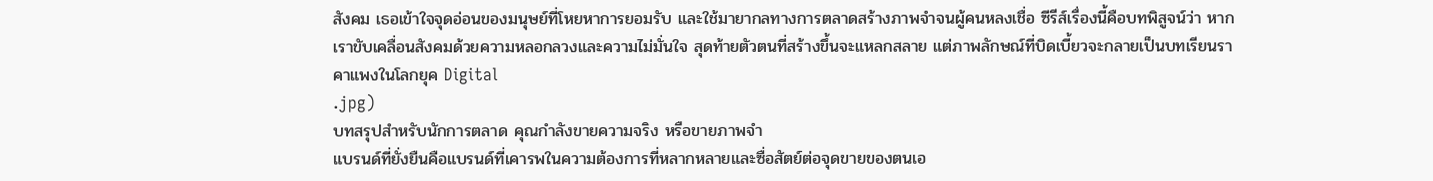สังคม เธอเข้าใจจุดอ่อนของมนุษย์ที่โหยหาการยอมรับ และใช้มายากลทางการตลาดสร้างภาพจำจนผู้คนหลงเชื่อ ซีรีส์เรื่องนี้คือบทพิสูจน์ว่า หากเราขับเคลื่อนสังคมด้วยความหลอกลวงและความไม่มั่นใจ สุดท้ายตัวตนที่สร้างขึ้นจะแหลกสลาย แต่ภาพลักษณ์ที่บิดเบี้ยวจะกลายเป็นบทเรียนราคาแพงในโลกยุค Digital
.jpg)
บทสรุปสำหรับนักการตลาด คุณกำลังขายความจริง หรือขายภาพจำ
แบรนด์ที่ยั่งยืนคือแบรนด์ที่เคารพในความต้องการที่หลากหลายและซื่อสัตย์ต่อจุดขายของตนเอ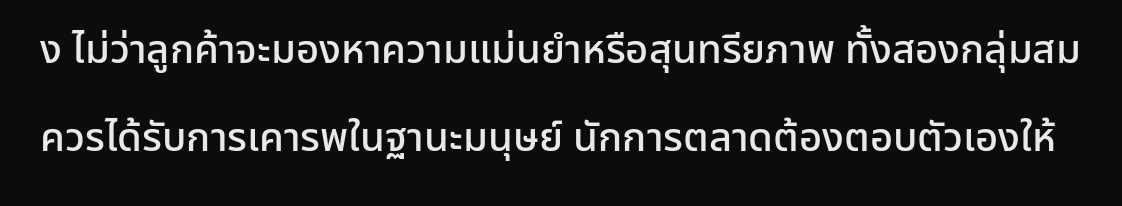ง ไม่ว่าลูกค้าจะมองหาความแม่นยำหรือสุนทรียภาพ ทั้งสองกลุ่มสมควรได้รับการเคารพในฐานะมนุษย์ นักการตลาดต้องตอบตัวเองให้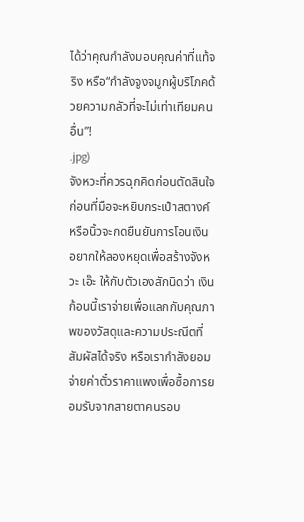ได้ว่าคุณกำลังมอบคุณค่าที่แท้จริง หรือ“กำลังจูงจมูกผู้บริโภคด้วยความกลัวที่จะไม่เท่าเทียมคนอื่น”!
.jpg)
จังหวะที่ควรฉุกคิดก่อนตัดสินใจ
ก่อนที่มือจะหยิบกระเป๋าสตางค์หรือนิ้วจะกดยืนยันการโอนเงิน อยากให้ลองหยุดเพื่อสร้างจังหวะ เอ๊ะ ให้กับตัวเองสักนิดว่า เงินก้อนนี้เราจ่ายเพื่อแลกกับคุณภาพของวัสดุและความประณีตที่สัมผัสได้จริง หรือเรากำลังยอมจ่ายค่าตั๋วราคาแพงเพื่อซื้อการยอมรับจากสายตาคนรอบ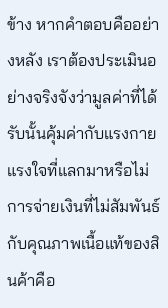ข้าง หากคำตอบคืออย่างหลัง เราต้องประเมินอย่างจริงจังว่ามูลค่าที่ได้รับนั้นคุ้มค่ากับแรงกายแรงใจที่แลกมาหรือไม่ การจ่ายเงินที่ไม่สัมพันธ์กับคุณภาพเนื้อแท้ของสินค้าคือ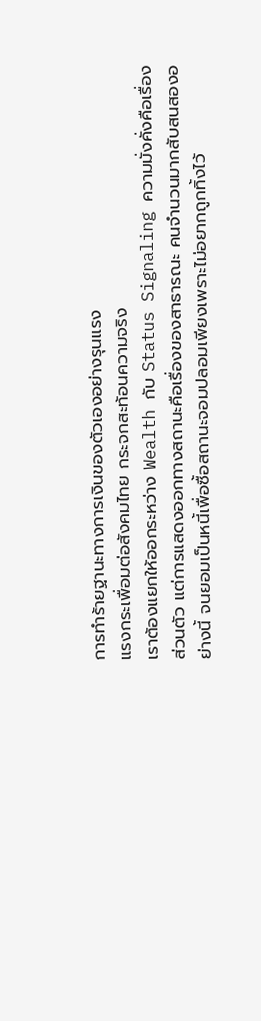การทำร้ายฐานะทางการเงินของตัวเองอย่างรุนแรง
แรงกระเพื่อมต่อสังคมไทย กระจกสะท้อนความจริง
เราต้องแยกให้ออกระหว่าง Wealth กับ Status Signaling ความมั่งคั่งคือเรื่องส่วนตัว แต่การแสดงออกทางสถานะคือเรื่องของสาธารณะ คนจำนวนมากสับสนสองอย่างนี้ จนยอมเป็นหนี้เพื่อซื้อสถานะจอมปลอมเพียงเพราะไม่อยากถูกทิ้งไว้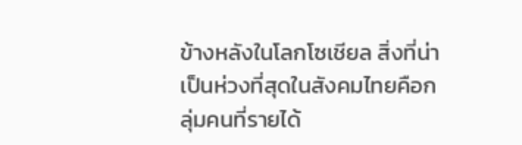ข้างหลังในโลกโซเชียล สิ่งที่น่าเป็นห่วงที่สุดในสังคมไทยคือกลุ่มคนที่รายได้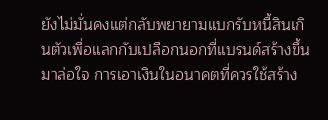ยังไม่มั่นคงแต่กลับพยายามแบกรับหนี้สินเกินตัวเพื่อแลกกับเปลือกนอกที่แบรนด์สร้างขึ้นมาล่อใจ การเอาเงินในอนาคตที่ควรใช้สร้าง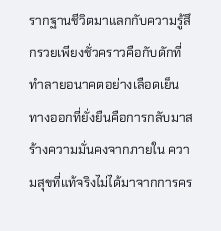รากฐานชีวิตมาแลกกับความรู้สึกรวยเพียงชั่วคราวคือกับดักที่ทำลายอนาคตอย่างเลือดเย็น
ทางออกที่ยั่งยืนคือการกลับมาสร้างความมั่นคงจากภายใน ความสุขที่แท้จริงไม่ได้มาจากการคร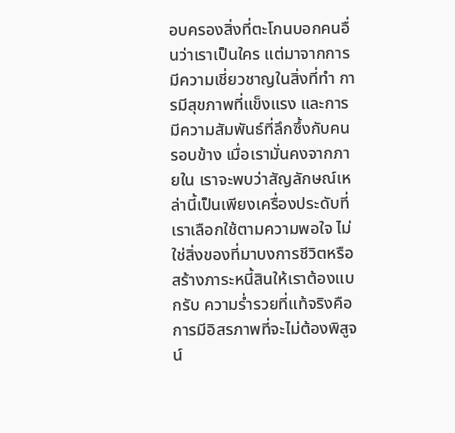อบครองสิ่งที่ตะโกนบอกคนอื่นว่าเราเป็นใคร แต่มาจากการมีความเชี่ยวชาญในสิ่งที่ทำ การมีสุขภาพที่แข็งแรง และการมีความสัมพันธ์ที่ลึกซึ้งกับคนรอบข้าง เมื่อเรามั่นคงจากภายใน เราจะพบว่าสัญลักษณ์เหล่านี้เป็นเพียงเครื่องประดับที่เราเลือกใช้ตามความพอใจ ไม่ใช่สิ่งของที่มาบงการชีวิตหรือสร้างภาระหนี้สินให้เราต้องแบกรับ ความร่ำรวยที่แท้จริงคือการมีอิสรภาพที่จะไม่ต้องพิสูจน์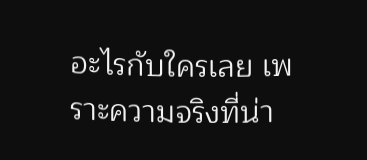อะไรกับใครเลย เพราะความจริงที่น่า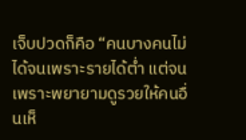เจ็บปวดก็คือ “คนบางคนไม่ได้จนเพราะรายได้ต่ำ แต่จนเพราะพยายามดูรวยให้คนอื่นเห็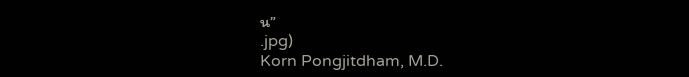น”
.jpg)
Korn Pongjitdham, M.D.